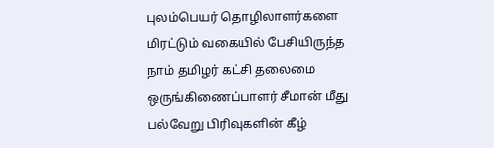புலம்பெயர் தொழிலாளர்களை மிரட்டும் வகையில் பேசியிருந்த நாம் தமிழர் கட்சி தலைமை ஒருங்கிணைப்பாளர் சீமான் மீது பல்வேறு பிரிவுகளின் கீழ்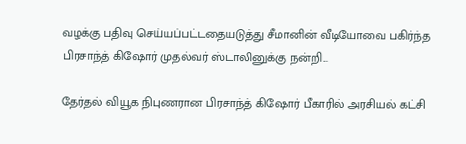வழக்கு பதிவு செய்யப்பட்டதையடுத்து சீமானின் வீடியோவை பகிர்ந்த பிரசாந்த் கிஷோர் முதல்வர் ஸ்டாலினுக்கு நன்றி...

தேர்தல் வியூக நிபுணரான பிரசாந்த் கிஷோர் பீகாரில் அரசியல் கட்சி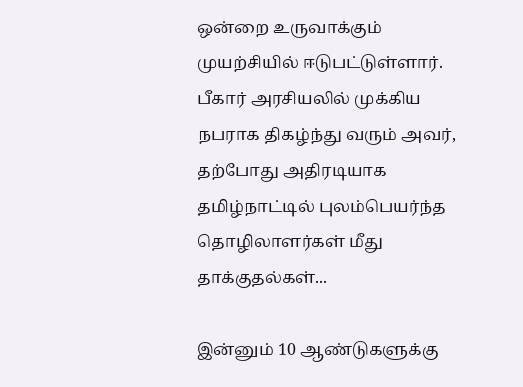ஒன்றை உருவாக்கும் முயற்சியில் ஈடுபட்டுள்ளார். பீகார் அரசியலில் முக்கிய நபராக திகழ்ந்து வரும் அவர், தற்போது அதிரடியாக தமிழ்நாட்டில் புலம்பெயர்ந்த தொழிலாளர்கள் மீது தாக்குதல்கள்...

இன்னும் 10 ஆண்டுகளுக்கு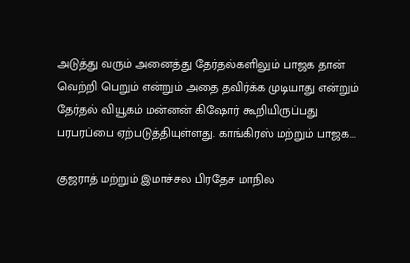அடுத்து வரும் அனைத்து தேர்தல்களிலும் பாஜக தான் வெற்றி பெறும் என்றும் அதை தவிர்க்க முடியாது என்றும் தேர்தல் வியூகம் மன்னன் கிஷோர் கூறியிருப்பது பரபரப்பை ஏற்படுத்தியுள்ளது. காங்கிரஸ் மற்றும் பாஜக...

குஜராத் மற்றும் இமாச்சல பிரதேச மாநில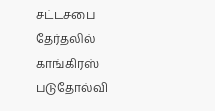சட்டசபை தேர்தலில் காங்கிரஸ் படுதோல்வி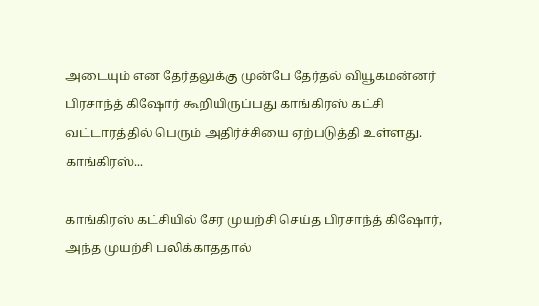அடையும் என தேர்தலுக்கு முன்பே தேர்தல் வியூகமன்னர் பிரசாந்த் கிஷோர் கூறியிருப்பது காங்கிரஸ் கட்சி வட்டாரத்தில் பெரும் அதிர்ச்சியை ஏற்படுத்தி உள்ளது. காங்கிரஸ்...

காங்கிரஸ் கட்சியில் சேர முயற்சி செய்த பிரசாந்த் கிஷோர், அந்த முயற்சி பலிக்காததால்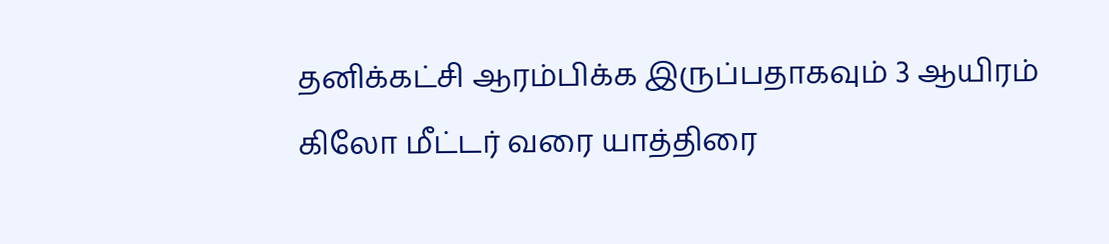தனிக்கட்சி ஆரம்பிக்க இருப்பதாகவும் 3 ஆயிரம் கிலோ மீட்டர் வரை யாத்திரை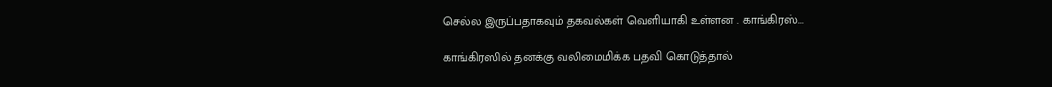செல்ல இருப்பதாகவும் தகவல்கள் வெளியாகி உள்ளன . காங்கிரஸ்...

காங்கிரஸில் தனக்கு வலிமைமிக்க பதவி கொடுத்தால்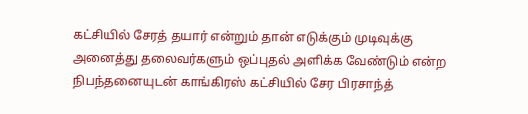கட்சியில் சேரத் தயார் என்றும் தான் எடுக்கும் முடிவுக்கு அனைத்து தலைவர்களும் ஒப்புதல் அளிக்க வேண்டும் என்ற நிபந்தனையுடன் காங்கிரஸ் கட்சியில் சேர பிரசாந்த்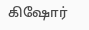கிஷோர்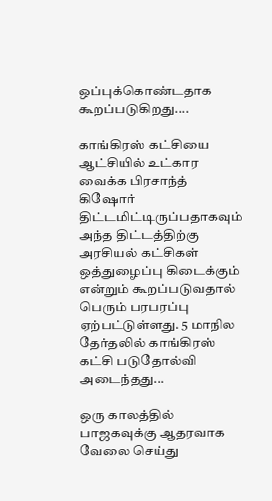ஒப்புக்கொண்டதாக கூறப்படுகிறது....

காங்கிரஸ் கட்சியை ஆட்சியில் உட்கார வைக்க பிரசாந்த் கிஷோர் திட்டமிட்டிருப்பதாகவும் அந்த திட்டத்திற்கு அரசியல் கட்சிகள் ஒத்துழைப்பு கிடைக்கும் என்றும் கூறப்படுவதால் பெரும் பரபரப்பு ஏற்பட்டுள்ளது. 5 மாநில தேர்தலில் காங்கிரஸ் கட்சி படுதோல்வி அடைந்தது...

ஒரு காலத்தில் பாஜகவுக்கு ஆதரவாக வேலை செய்து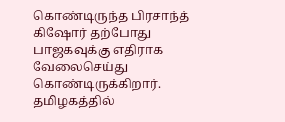கொண்டிருந்த பிரசாந்த் கிஷோர் தற்போது பாஜகவுக்கு எதிராக வேலைசெய்து கொண்டிருக்கிறார். தமிழகத்தில்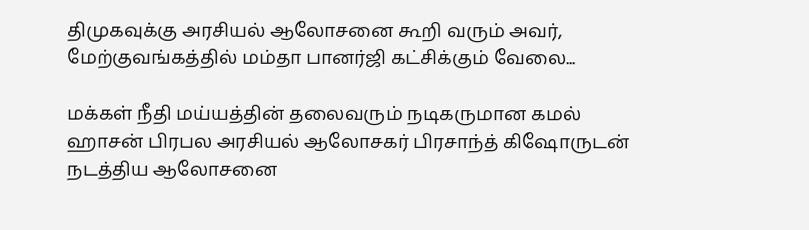திமுகவுக்கு அரசியல் ஆலோசனை கூறி வரும் அவர், மேற்குவங்கத்தில் மம்தா பானர்ஜி கட்சிக்கும் வேலை...

மக்கள் நீதி மய்யத்தின் தலைவரும் நடிகருமான கமல் ஹாசன் பிரபல அரசியல் ஆலோசகர் பிரசாந்த் கிஷோருடன் நடத்திய ஆலோசனை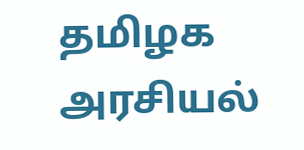தமிழக அரசியல்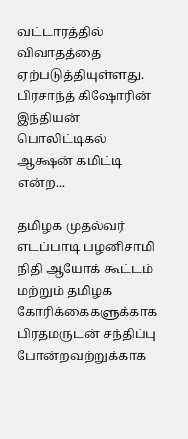வட்டாரத்தில் விவாதத்தை ஏற்படுத்தியுள்ளது. பிரசாந்த் கிஷோரின் இந்தியன் பொலிட்டிகல் ஆக்ஷன் கமிட்டி என்ற...

தமிழக முதல்வர் எடப்பாடி பழனிசாமி நிதி ஆயோக் கூட்டம் மற்றும் தமிழக கோரிக்கைகளுக்காக பிரதமருடன் சந்திப்பு போன்றவற்றுக்காக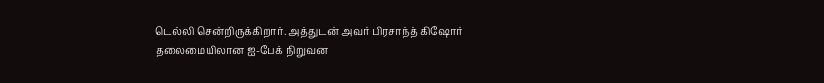டெல்லி சென்றிருக்கிறார். அத்துடன் அவர் பிரசாந்த் கிஷோர் தலைமையிலான ஐ-பேக் நிறுவன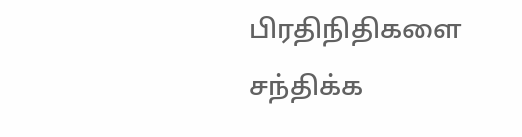பிரதிநிதிகளை சந்திக்க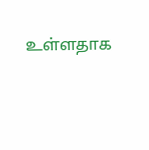உள்ளதாக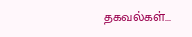தகவல்கள்...